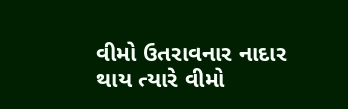વીમો ઉતરાવનાર નાદાર થાય ત્યારે વીમો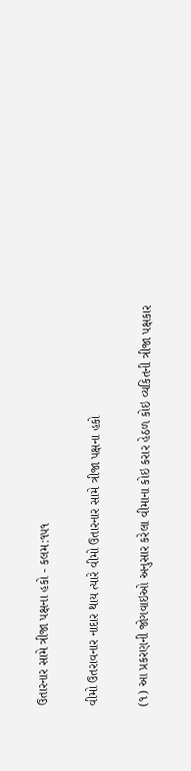ઉતારનાર સામે ત્રીજા પક્ષના હકો - કલમ:૧૫૧

વીમો ઉતરાવનાર નાદાર થાય ત્યારે વીમો ઉતારનાર સામે ત્રીજા પક્ષના હકો

(૧) આ પ્રકરણની જોગવાઇઓ અનુસાર કરેલા વીમાના કોઇ કરાર હેઠળ કોઇ વ્યકિતની ત્રીજા પક્ષકાર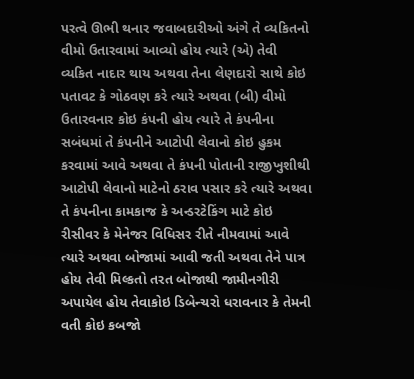પરત્વે ઊભી થનાર જવાબદારીઓ અંગે તે વ્યકિતનો વીમો ઉતારવામાં આવ્યો હોય ત્યારે (એ) તેવી વ્યકિત નાદાર થાય અથવા તેના લેણદારો સાથે કોઇ પતાવટ કે ગોઠવણ કરે ત્યારે અથવા (બી) વીમો ઉતારવનાર કોઇ કંપની હોય ત્યારે તે કંપનીના સબંધમાં તે કંપનીને આટોપી લેવાનો કોઇ હુકમ કરવામાં આવે અથવા તે કંપની પોતાની રાજીખુશીથી આટોપી લેવાનો માટેનો ઠરાવ પસાર કરે ત્યારે અથવા તે કંપનીના કામકાજ કે અન્ડરટેકિંગ માટે કોઇ રીસીવર કે મેનેજર વિધિસર રીતે નીમવામાં આવે ત્યારે અથવા બોજામાં આવી જતી અથવા તેને પાત્ર હોય તેવી મિલ્કતો તરત બોજાથી જામીનગીરી અપાયેલ હોય તેવાકોઇ ડિબેન્ચરો ધરાવનાર કે તેમની વતી કોઇ કબજો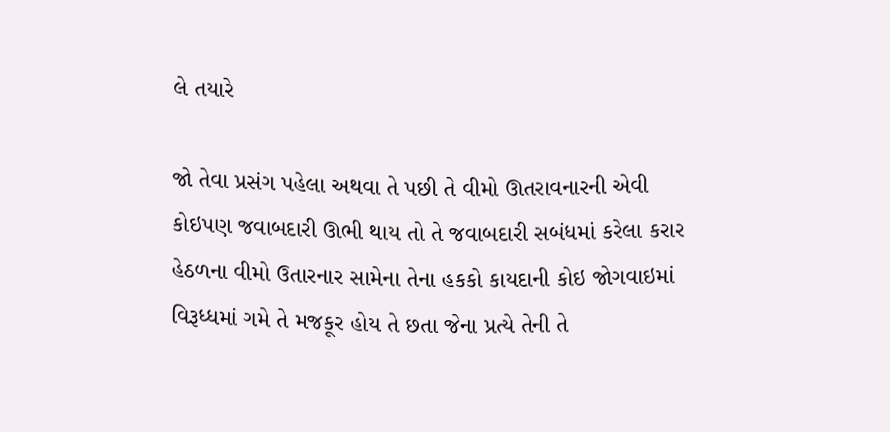લે તયારે

જો તેવા પ્રસંગ પહેલા અથવા તે પછી તે વીમો ઊતરાવનારની એવી કોઇપણ જવાબદારી ઊભી થાય તો તે જવાબદારી સબંધમાં કરેલા કરાર હેઠળના વીમો ઉતારનાર સામેના તેના હકકો કાયદાની કોઇ જોગવાઇમાં વિરૂધ્ધમાં ગમે તે મજકૂર હોય તે છતા જેના પ્રત્યે તેની તે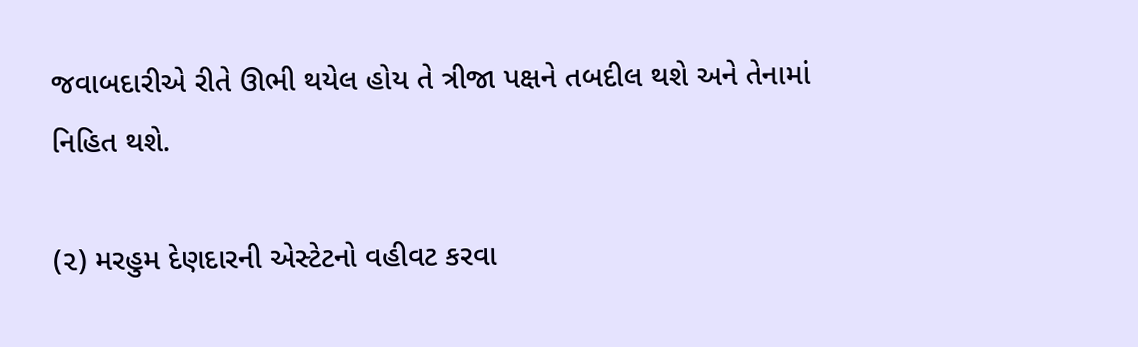જવાબદારીએ રીતે ઊભી થયેલ હોય તે ત્રીજા પક્ષને તબદીલ થશે અને તેનામાં નિહિત થશે.

(૨) મરહુમ દેણદારની એસ્ટેટનો વહીવટ કરવા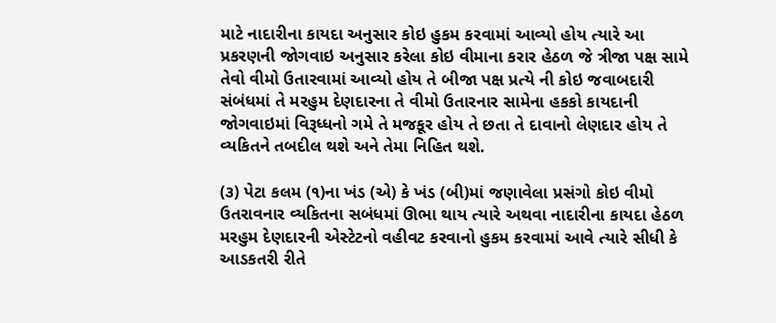માટે નાદારીના કાયદા અનુસાર કોઇ હુકમ કરવામાં આવ્યો હોય ત્યારે આ પ્રકરણની જોગવાઇ અનુસાર કરેલા કોઇ વીમાના કરાર હેઠળ જે ત્રીજા પક્ષ સામે તેવો વીમો ઉતારવામાં આવ્યો હોય તે બીજા પક્ષ પ્રત્યે ની કોઇ જવાબદારી સંબંધમાં તે મરહુમ દેણદારના તે વીમો ઉતારનાર સામેના હકકો કાયદાની જોગવાઇમાં વિરૂધ્ધનો ગમે તે મજકૂર હોય તે છતા તે દાવાનો લેણદાર હોય તે વ્યકિતને તબદીલ થશે અને તેમા નિહિત થશે.

(૩) પેટા કલમ (૧)ના ખંડ (એ) કે ખંડ (બી)માં જણાવેલા પ્રસંગો કોઇ વીમો ઉતરાવનાર વ્યકિતના સબંધમાં ઊભા થાય ત્યારે અથવા નાદારીના કાયદા હેઠળ મરહુમ દેણદારની એસ્ટેટનો વહીવટ કરવાનો હુકમ કરવામાં આવે ત્યારે સીધી કે આડકતરી રીતે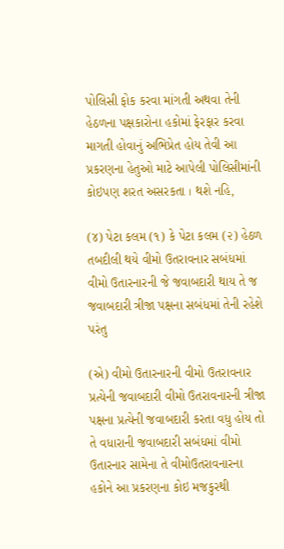પોલિસી ફોક કરવા માંગતી અથવા તેની હેઠળના પક્ષકારોના હકોમાં ફેરફાર કરવા માગતી હોવાનું અભિપ્રેત હોય તેવી આ પ્રકરણના હેતુઓ માટે આપેલી પોલિસીમાંની કોઇપણ શરત અસરકતા । થશે નહિ,

(૪) પેટા કલમ (૧) કે પેટા કલમ (૨) હેઠળ તબદીલી થયે વીમો ઉતરાવનાર સબંધમાં વીમો ઉતારનારની જે જવાબદારી થાય તે જ જવાબદારી ત્રીજા પક્ષના સબંધમાં તેની રહેશે પરંતુ

(એ) વીમો ઉતારનારની વીમો ઉતરાવનાર પ્રત્યેની જવાબદારી વીમો ઉતરાવનારની ત્રીજા પક્ષના પ્રત્યેની જવાબદારી કરતા વધુ હોય તો તે વધારાની જવાબદારી સબંધમાં વીમો ઉતારનાર સામેના તે વીમોઉતરાવનારના હકોને આ પ્રકરણના કોઇ મજકુરથી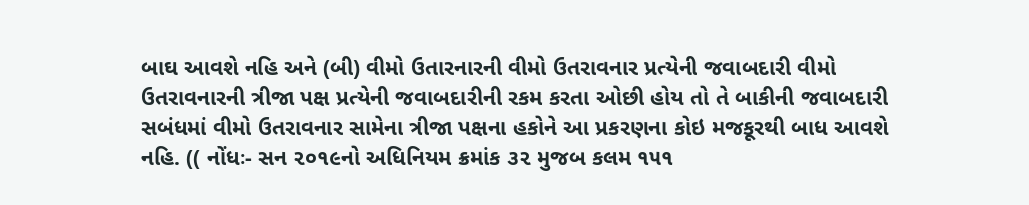બાઘ આવશે નહિ અને (બી) વીમો ઉતારનારની વીમો ઉતરાવનાર પ્રત્યેની જવાબદારી વીમો ઉતરાવનારની ત્રીજા પક્ષ પ્રત્યેની જવાબદારીની રકમ કરતા ઓછી હોય તો તે બાકીની જવાબદારી સબંધમાં વીમો ઉતરાવનાર સામેના ત્રીજા પક્ષના હકોને આ પ્રકરણના કોઇ મજકૂરથી બાધ આવશે નહિ. (( નોંધઃ- સન ૨૦૧૯નો અધિનિયમ ક્રમાંક ૩૨ મુજબ કલમ ૧૫૧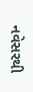નવેસરથી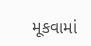મૂકવામાં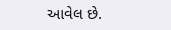આવેલ છે.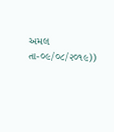અમલ તા-૦૯/૦૮/૨૦૧૯))